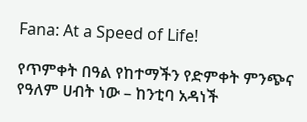Fana: At a Speed of Life!

የጥምቀት በዓል የከተማችን የድምቀት ምንጭና የዓለም ሀብት ነው – ከንቲባ አዳነች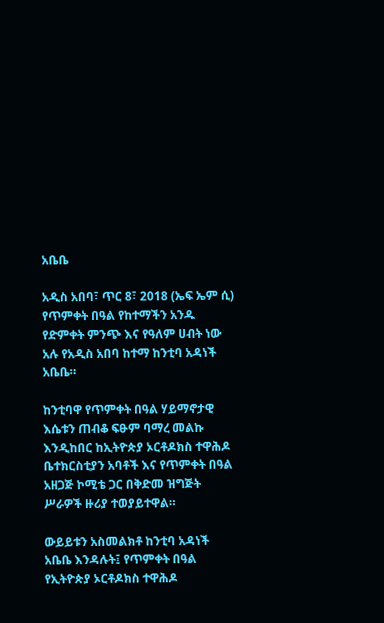አቤቤ

አዲስ አበባ፣ ጥር 8፣ 2018 (ኤፍ ኤም ሲ) የጥምቀት በዓል የከተማችን አንዱ የድምቀት ምንጭ እና የዓለም ሀብት ነው አሉ የአዲስ አበባ ከተማ ከንቲባ አዳነች አቤቤ።

ከንቲባዋ የጥምቀት በዓል ሃይማኖታዊ እሴቱን ጠብቆ ፍፁም ባማረ መልኩ እንዲከበር ከኢትዮጵያ ኦርቶዶክስ ተዋሕዶ ቤተክርስቲያን አባቶች እና የጥምቀት በዓል አዘጋጅ ኮሚቴ ጋር በቅድመ ዝግጅት ሥራዎች ዙሪያ ተወያይተዋል።

ውይይቱን አስመልክቶ ከንቲባ አዳነች አቤቤ እንዳሉት፤ የጥምቀት በዓል የኢትዮጵያ ኦርቶዶክስ ተዋሕዶ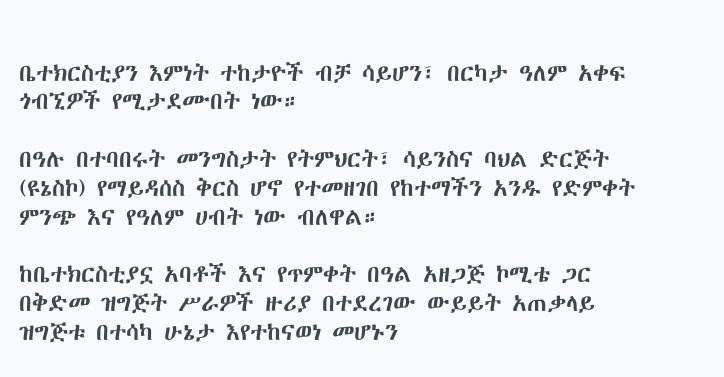ቤተክርስቲያን እምነት ተከታዮች ብቻ ሳይሆን፣ በርካታ ዓለም አቀፍ ጎብኚዎች የሚታደሙበት ነው።

በዓሉ በተባበሩት መንግስታት የትምህርት፣ ሳይንስና ባህል ድርጅት (ዩኔስኮ) የማይዳሰስ ቅርስ ሆኖ የተመዘገበ የከተማችን አንዱ የድምቀት ምንጭ እና የዓለም ሀብት ነው ብለዋል።

ከቤተክርስቲያኗ አባቶች እና የጥምቀት በዓል አዘጋጅ ኮሚቴ ጋር በቅድመ ዝግጅት ሥራዎች ዙሪያ በተደረገው ውይይት አጠቃላይ ዝግጅቱ በተሳካ ሁኔታ እየተከናወነ መሆኑን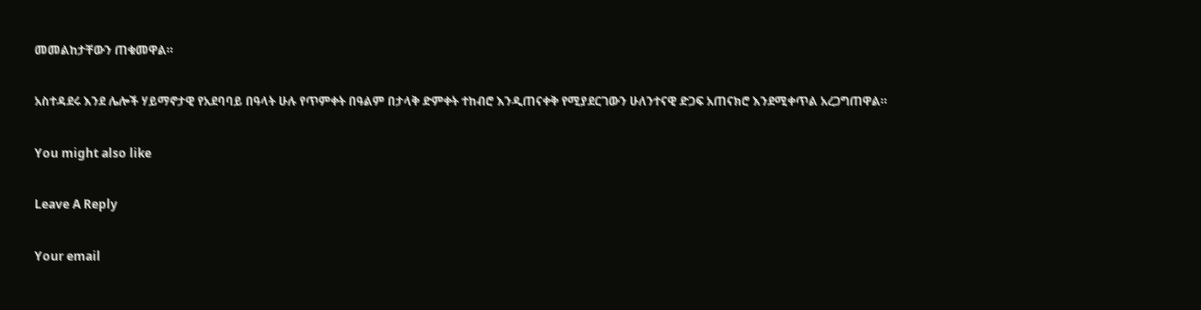መመልከታቸውን ጠቁመዋል።

አስተዳደሩ እንደ ሌሎች ሃይማኖታዊ የአደባባይ በዓላት ሁሉ የጥምቀት በዓልም በታላቅ ድምቀት ተከብሮ እንዲጠናቀቅ የሚያደርገውን ሁለንተናዊ ድጋፍ አጠናክሮ እንደሚቀጥል አረጋግጠዋል።

You might also like

Leave A Reply

Your email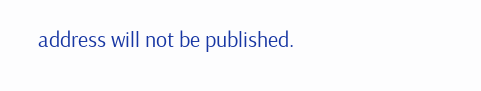address will not be published.